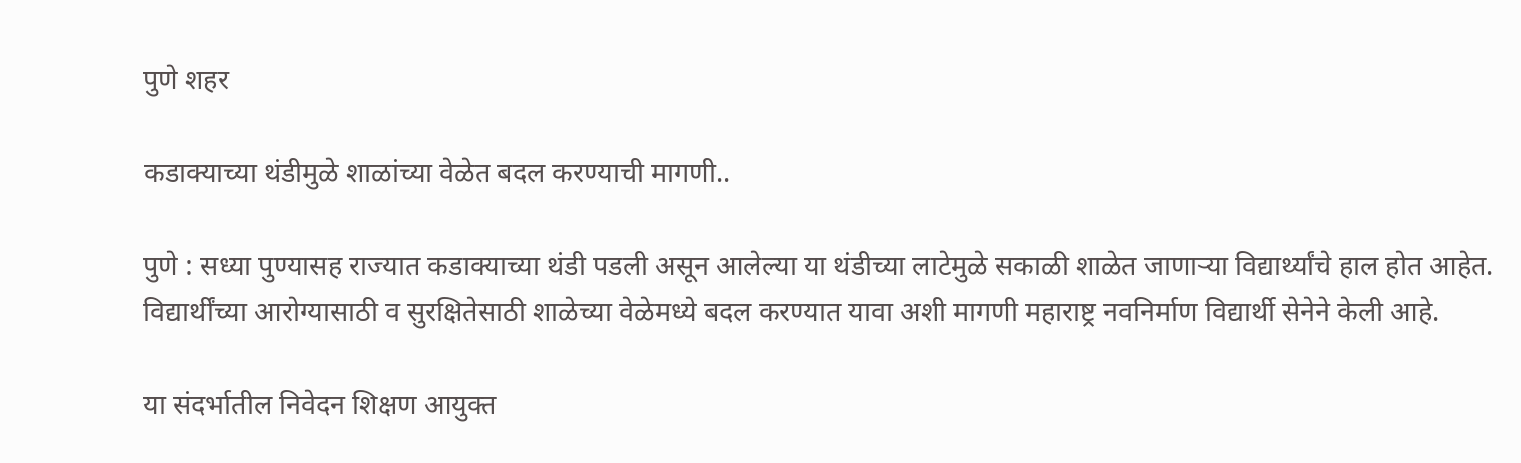पुणे शहर

कडाक्याच्या थंडीमुळे शाळांच्या वेळेत बदल करण्याची मागणी..

पुणे : सध्या पुण्यासह राज्यात कडाक्याच्या थंडी पडली असून आलेल्या या थंडीच्या लाटेमुळे सकाळी शाळेत जाणाऱ्या विद्यार्थ्यांचे हाल होत आहेत. विद्यार्थींच्या आरोग्यासाठी व सुरक्षितेसाठी शाळेच्या वेळेमध्ये बदल करण्यात यावा अशी मागणी महाराष्ट्र नवनिर्माण विद्यार्थी सेनेने केली आहे.

या संदर्भातील निवेदन शिक्षण आयुक्त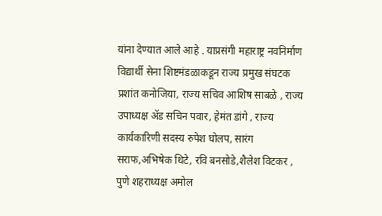यांना देण्यात आले आहे . याप्रसंगी महाराष्ट्र नवनिर्माण विद्यार्थी सेना शिष्टमंडळाकडून राज्य प्रमुख संघटक प्रशांत कनोजिया, राज्य सचिव आशिष साबळे , राज्य उपाध्यक्ष ॲड सचिन पवार, हेमंत डांगे , राज्य कार्यकारिणी सदस्य रुपेश घोलप, सारंग सराफ,अभिषेक थिटे, रवि बनसोडे,शैलेश विटकर ,
पुणे शहराध्यक्ष अमोल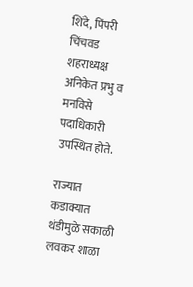शिंदे, पिंपरी चिंचवड शहराध्यक्ष अनिकेत प्रभु व मनविसे पदाधिकारी उपस्थित होते.

राज्यात कडाक्यात थंडीमुळे सकाळी लवकर शाळा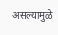असल्यामुळे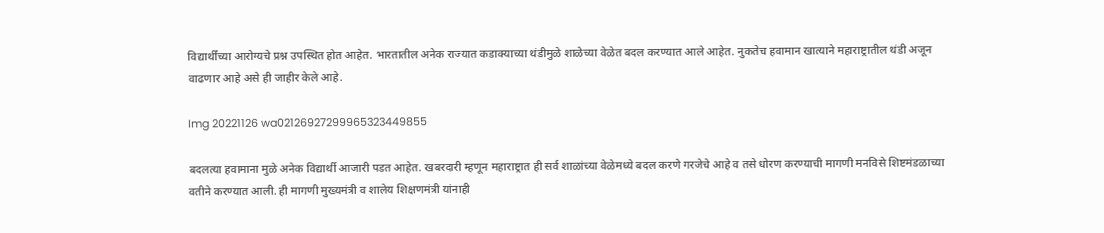विद्यार्थींच्या आरोग्यचे प्रश्न उपस्थित होत आहेत. भारतातील अनेक राज्यात कडाक्याच्या थंडीमुळे शाळेच्या वेळेत बदल करण्यात आले आहेत. नुकतेच हवामान खात्याने महाराष्ट्रातील थंडी अजून वाढणार आहे असे ही जाहीर केले आहे.

Img 20221126 wa02126927299965323449855

बदलत्या हवामाना मुळे अनेक विद्यार्थी आजारी पडत आहेत. खबरदारी म्हणून महाराष्ट्रात ही सर्व शाळांच्या वेळेमध्ये बदल करणे गरजेचे आहे व तसे धोरण करण्याची मागणी मनविसे शिष्टमंडळाच्या वतीने करण्यात आली. ही मागणी मुख्यमंत्री व शालेय शिक्षणमंत्री यांनाही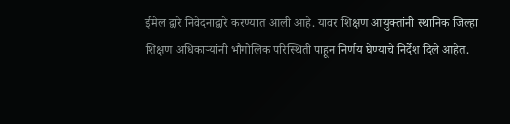ईमेल द्वारे निवेदनाद्वारे करण्यात आली आहे. यावर शिक्षण आयुक्तांनी स्थानिक जिल्हा शिक्षण अधिकाऱ्यांनी भौगोलिक परिस्थिती पाहून निर्णय घेण्याचे निर्देश दिले आहेत.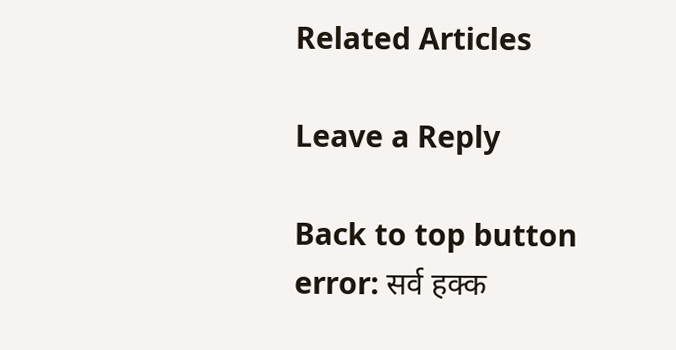Related Articles

Leave a Reply

Back to top button
error: सर्व हक्क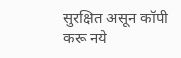सुरक्षित असून कॉपी करू नये